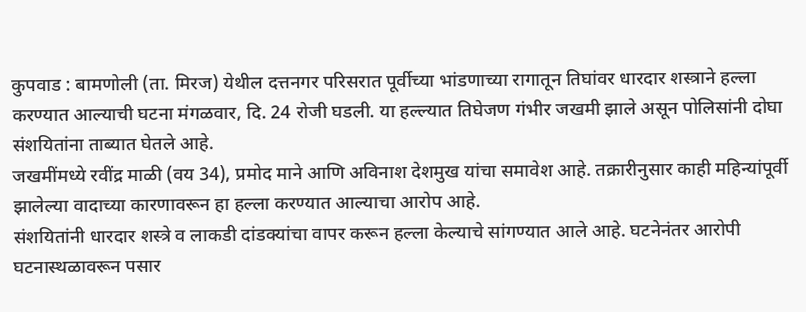कुपवाड : बामणोली (ता. मिरज) येथील दत्तनगर परिसरात पूर्वीच्या भांडणाच्या रागातून तिघांवर धारदार शस्त्राने हल्ला करण्यात आल्याची घटना मंगळवार, दि. 24 रोजी घडली. या हल्ल्यात तिघेजण गंभीर जखमी झाले असून पोलिसांनी दोघा संशयितांना ताब्यात घेतले आहे.
जखमींमध्ये रवींद्र माळी (वय 34), प्रमोद माने आणि अविनाश देशमुख यांचा समावेश आहे. तक्रारीनुसार काही महिन्यांपूर्वी झालेल्या वादाच्या कारणावरून हा हल्ला करण्यात आल्याचा आरोप आहे.
संशयितांनी धारदार शस्त्रे व लाकडी दांडक्यांचा वापर करून हल्ला केल्याचे सांगण्यात आले आहे. घटनेनंतर आरोपी घटनास्थळावरून पसार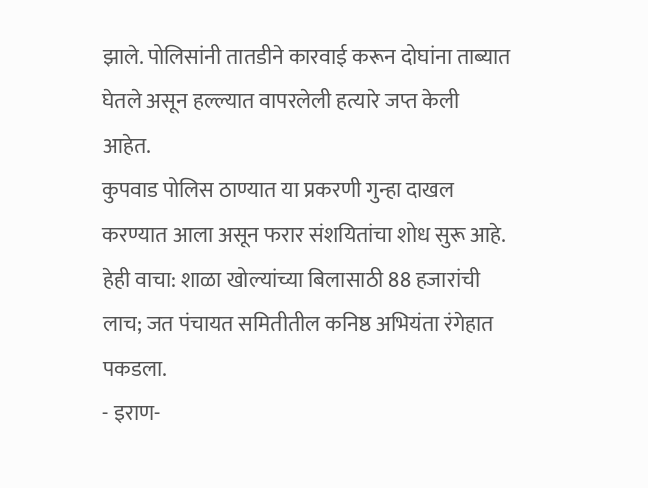झाले. पोलिसांनी तातडीने कारवाई करून दोघांना ताब्यात घेतले असून हल्ल्यात वापरलेली हत्यारे जप्त केली आहेत.
कुपवाड पोलिस ठाण्यात या प्रकरणी गुन्हा दाखल करण्यात आला असून फरार संशयितांचा शोध सुरू आहे.
हेही वाचा: शाळा खोल्यांच्या बिलासाठी 88 हजारांची लाच; जत पंचायत समितीतील कनिष्ठ अभियंता रंगेहात पकडला.
- इराण-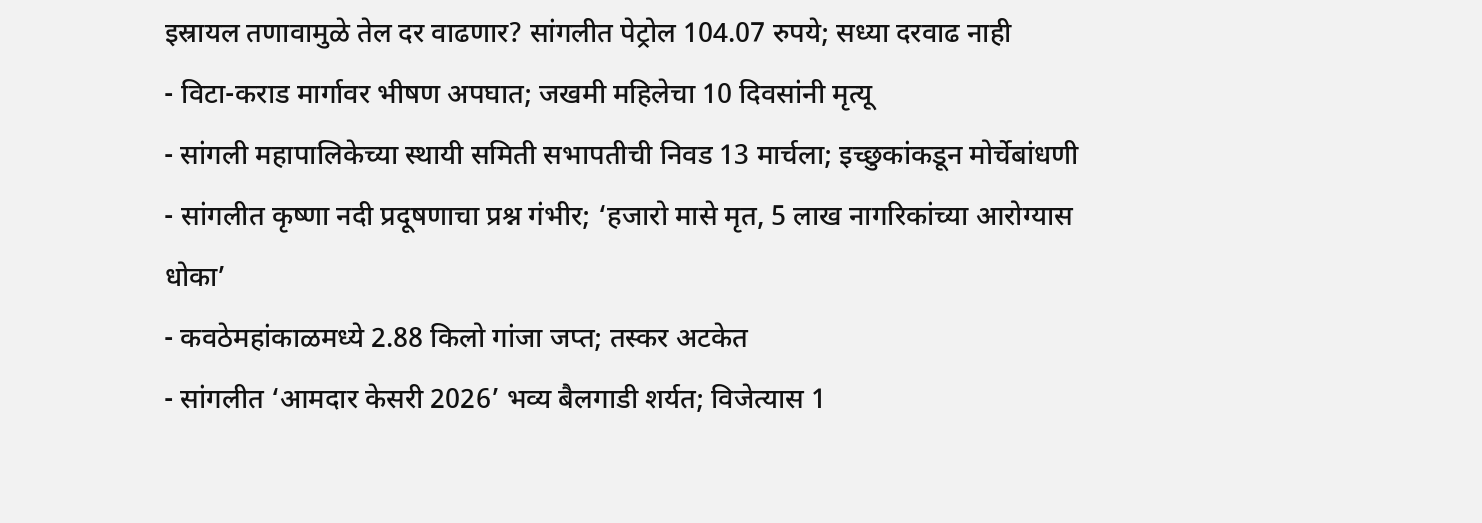इस्रायल तणावामुळे तेल दर वाढणार? सांगलीत पेट्रोल 104.07 रुपये; सध्या दरवाढ नाही
- विटा-कराड मार्गावर भीषण अपघात; जखमी महिलेचा 10 दिवसांनी मृत्यू
- सांगली महापालिकेच्या स्थायी समिती सभापतीची निवड 13 मार्चला; इच्छुकांकडून मोर्चेबांधणी
- सांगलीत कृष्णा नदी प्रदूषणाचा प्रश्न गंभीर; ‘हजारो मासे मृत, 5 लाख नागरिकांच्या आरोग्यास धोका’
- कवठेमहांकाळमध्ये 2.88 किलो गांजा जप्त; तस्कर अटकेत
- सांगलीत ‘आमदार केसरी 2026’ भव्य बैलगाडी शर्यत; विजेत्यास 1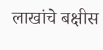लाखांचे बक्षीस